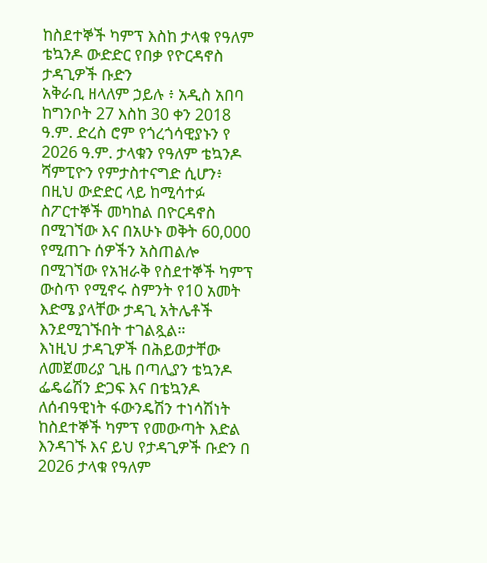ከስደተኞች ካምፕ እስከ ታላቁ የዓለም ቴኳንዶ ውድድር የበቃ የዮርዳኖስ ታዳጊዎች ቡድን
አቅራቢ ዘላለም ኃይሉ ፥ አዲስ አበባ
ከግንቦት 27 እስከ 30 ቀን 2018 ዓ.ም. ድረስ ሮም የጎረጎሳዊያኑን የ 2026 ዓ.ም. ታላቁን የዓለም ቴኳንዶ ሻምፒዮን የምታስተናግድ ሲሆን፥ በዚህ ውድድር ላይ ከሚሳተፉ ስፖርተኞች መካከል በዮርዳኖስ በሚገኘው እና በአሁኑ ወቅት 60,000 የሚጠጉ ሰዎችን አስጠልሎ በሚገኘው የአዝራቅ የስደተኞች ካምፕ ውስጥ የሚኖሩ ስምንት የ10 አመት እድሜ ያላቸው ታዳጊ አትሌቶች እንደሚገኙበት ተገልጿል።
እነዚህ ታዳጊዎች በሕይወታቸው ለመጀመሪያ ጊዜ በጣሊያን ቴኳንዶ ፌዴሬሽን ድጋፍ እና በቴኳንዶ ለሰብዓዊነት ፋውንዴሽን ተነሳሽነት ከስደተኞች ካምፕ የመውጣት እድል እንዳገኙ እና ይህ የታዳጊዎች ቡድን በ 2026 ታላቁ የዓለም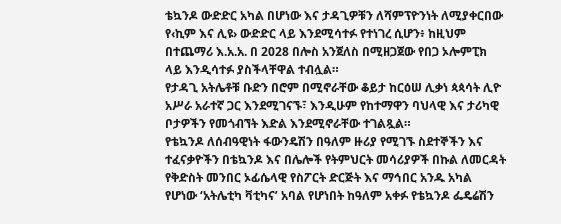ቴኳንዶ ውድድር አካል በሆነው እና ታዳጊዎቹን ለሻምፕዮንነት ለሚያቀርበው የ‹ኪም እና ሊዩ› ውድድር ላይ እንደሚሳተፉ የተነገረ ሲሆን፥ ከዚህም በተጨማሪ እ.አ.አ. በ 2028 በሎስ አንጀለስ በሚዘጋጀው የበጋ ኦሎምፒክ ላይ እንዲሳተፉ ያስችላቸዋል ተብሏል።
የታዳጊ አትሌቶቹ ቡድን በሮም በሚኖራቸው ቆይታ ከርዕሠ ሊቃነ ጳጳሳት ሊዮ አሥራ አራተኛ ጋር እንደሚገናኙ፣ እንዲሁም የከተማዋን ባህላዊ እና ታሪካዊ ቦታዎችን የመጎብኘት እድል እንደሚኖራቸው ተገልጿል።
የቴኳንዶ ለሰብዓዊነት ፋውንዴሽን በዓለም ዙሪያ የሚገኙ ስደተኞችን እና ተፈናቃዮችን በቴኳንዶ እና በሌሎች የትምህርት መሳሪያዎች በኩል ለመርዳት የቅድስት መንበር ኦፊሴላዊ የስፖርት ድርጅት እና ማኅበር አንዱ አካል የሆነው ‘አትሌቲካ ቫቲካና’ አባል የሆነበት ከዓለም አቀፉ የቴኳንዶ ፌዴሬሽን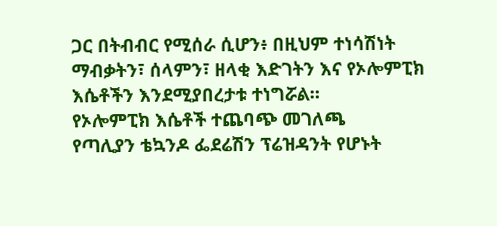ጋር በትብብር የሚሰራ ሲሆን፥ በዚህም ተነሳሽነት ማብቃትን፣ ሰላምን፣ ዘላቂ እድገትን እና የኦሎምፒክ እሴቶችን እንደሚያበረታቱ ተነግሯል።
የኦሎምፒክ እሴቶች ተጨባጭ መገለጫ
የጣሊያን ቴኳንዶ ፌደሬሽን ፕሬዝዳንት የሆኑት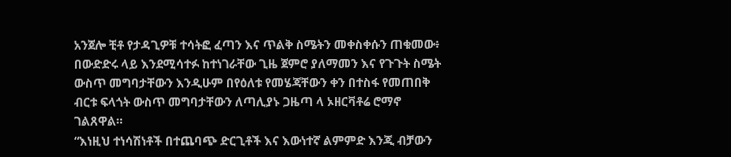አንጀሎ ቺቶ የታዳጊዎቹ ተሳትፎ ፈጣን እና ጥልቅ ስሜትን መቀስቀሱን ጠቁመው፥ በውድድሩ ላይ እንደሚሳተፉ ከተነገራቸው ጊዜ ጀምሮ ያለማመን እና የጉጉት ስሜት ውስጥ መግባታቸውን እንዲሁም በየዕለቱ የመሄጃቸውን ቀን በተስፋ የመጠበቅ ብርቱ ፍላጎት ውስጥ መግባታቸውን ለጣሊያኑ ጋዜጣ ላ ኦዘርቫቶሬ ሮማኖ ገልጸዋል።
“እነዚህ ተነሳሽነቶች በተጨባጭ ድርጊቶች እና እውነተኛ ልምምድ እንጂ ብቻውን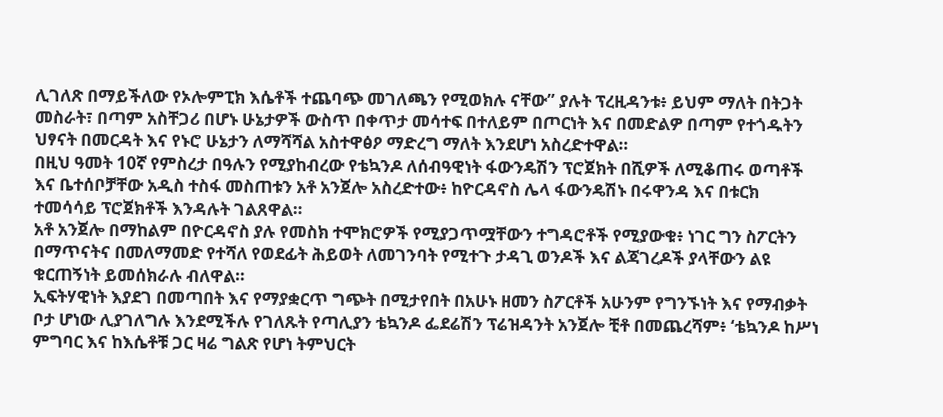ሊገለጽ በማይችለው የኦሎምፒክ እሴቶች ተጨባጭ መገለጫን የሚወክሉ ናቸው” ያሉት ፕረዚዳንቱ፥ ይህም ማለት በትጋት መስራት፣ በጣም አስቸጋሪ በሆኑ ሁኔታዎች ውስጥ በቀጥታ መሳተፍ በተለይም በጦርነት እና በመድልዎ በጣም የተጎዱትን ህፃናት በመርዳት እና የኑሮ ሁኔታን ለማሻሻል አስተዋፅዖ ማድረግ ማለት እንደሆነ አስረድተዋል።
በዚህ ዓመት 10ኛ የምስረታ በዓሉን የሚያከብረው የቴኳንዶ ለሰብዓዊነት ፋውንዴሽን ፕሮጀክት በሺዎች ለሚቆጠሩ ወጣቶች እና ቤተሰቦቻቸው አዲስ ተስፋ መስጠቱን አቶ አንጀሎ አስረድተው፥ ከዮርዳኖስ ሌላ ፋውንዴሽኑ በሩዋንዳ እና በቱርክ ተመሳሳይ ፕሮጀክቶች እንዳሉት ገልጸዋል።
አቶ አንጀሎ በማከልም በዮርዳኖስ ያሉ የመስክ ተሞክሮዎች የሚያጋጥሟቸውን ተግዳሮቶች የሚያውቁ፥ ነገር ግን ስፖርትን በማጥናትና በመለማመድ የተሻለ የወደፊት ሕይወት ለመገንባት የሚተጉ ታዳጊ ወንዶች እና ልጃገረዶች ያላቸውን ልዩ ቁርጠኝነት ይመሰክራሉ ብለዋል።
ኢፍትሃዊነት እያደገ በመጣበት እና የማያቋርጥ ግጭት በሚታየበት በአሁኑ ዘመን ስፖርቶች አሁንም የግንኙነት እና የማብቃት ቦታ ሆነው ሊያገለግሉ እንደሚችሉ የገለጹት የጣሊያን ቴኳንዶ ፌደሬሽን ፕሬዝዳንት አንጀሎ ቺቶ በመጨረሻም፥ ‘ቴኳንዶ ከሥነ ምግባር እና ከእሴቶቹ ጋር ዛሬ ግልጽ የሆነ ትምህርት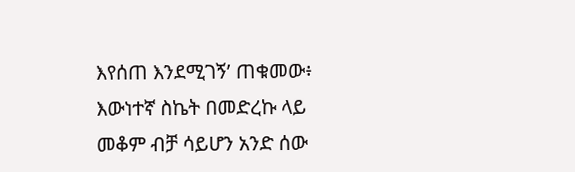እየሰጠ እንደሚገኝ’ ጠቁመው፥ እውነተኛ ስኬት በመድረኩ ላይ መቆም ብቻ ሳይሆን አንድ ሰው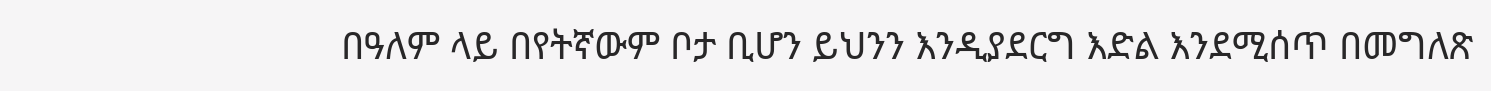በዓለም ላይ በየትኛውም ቦታ ቢሆን ይህንን እንዲያደርግ እድል እንደሚሰጥ በመግለጽ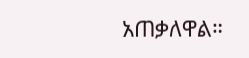አጠቃለዋል።